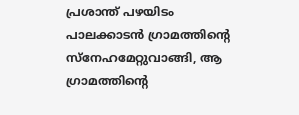പ്രശാന്ത് പഴയിടം
പാലക്കാടൻ ഗ്രാമത്തിന്റെ സ്നേഹമേറ്റുവാങ്ങി, ആ ഗ്രാമത്തിന്റെ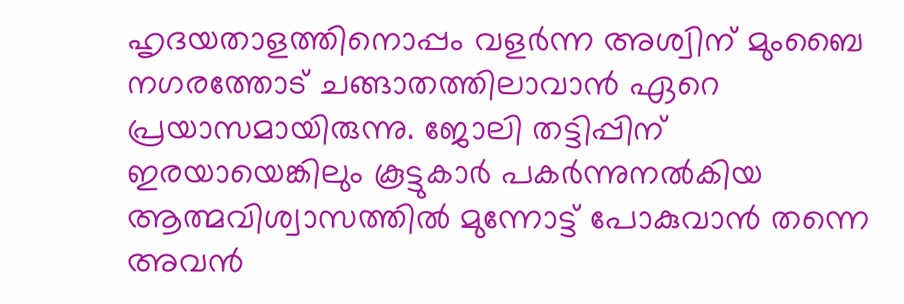ഹൃദയതാളത്തിനൊപ്പം വളർന്ന അശ്വിന് മുംബൈ നഗരത്തോട് ചങ്ങാതത്തിലാവാൻ ഏറെ പ്രയാസമായിരുന്നു. ജോലി തട്ടിപ്പിന് ഇരയായെങ്കിലും കൂട്ടുകാർ പകർന്നുനൽകിയ ആത്മവിശ്വാസത്തിൽ മുന്നോട്ട് പോകുവാൻ തന്നെ അവൻ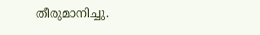തീരുമാനിച്ചു.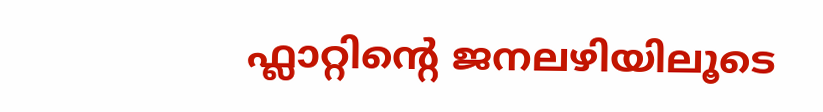ഫ്ലാറ്റിന്റെ ജനലഴിയിലൂടെ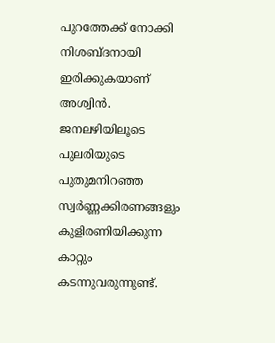പുറത്തേക്ക് നോക്കി നിശബ്ദനായി ഇരിക്കുകയാണ് അശ്വിൻ. ജനലഴിയിലൂടെ പുലരിയുടെ പുതുമനിറഞ്ഞ സ്വർണ്ണക്കിരണങ്ങളും കുളിരണിയിക്കുന്ന കാറ്റും കടന്നുവരുന്നുണ്ട്.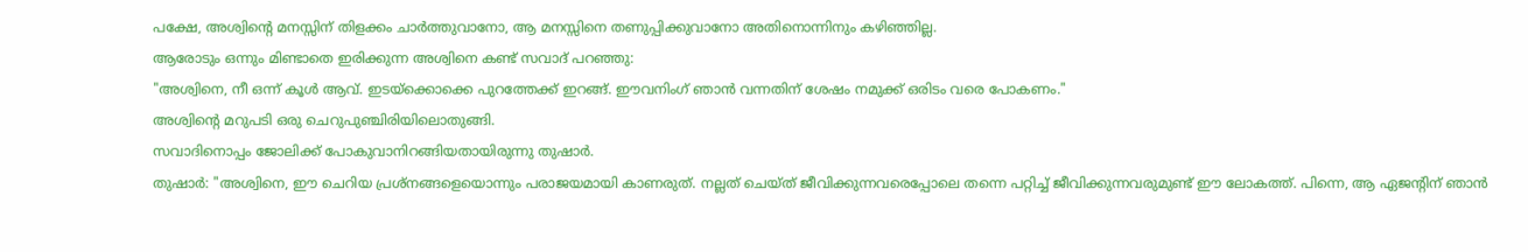പക്ഷേ, അശ്വിന്റെ മനസ്സിന് തിളക്കം ചാർത്തുവാനോ, ആ മനസ്സിനെ തണുപ്പിക്കുവാനോ അതിനൊന്നിനും കഴിഞ്ഞില്ല.
ആരോടും ഒന്നും മിണ്ടാതെ ഇരിക്കുന്ന അശ്വിനെ കണ്ട് സവാദ് പറഞ്ഞു:
"അശ്വിനെ, നീ ഒന്ന് കൂൾ ആവ്. ഇടയ്ക്കൊക്കെ പുറത്തേക്ക് ഇറങ്ങ്. ഈവനിംഗ് ഞാൻ വന്നതിന് ശേഷം നമുക്ക് ഒരിടം വരെ പോകണം."
അശ്വിന്റെ മറുപടി ഒരു ചെറുപുഞ്ചിരിയിലൊതുങ്ങി.
സവാദിനൊപ്പം ജോലിക്ക് പോകുവാനിറങ്ങിയതായിരുന്നു തുഷാർ.
തുഷാർ: "അശ്വിനെ, ഈ ചെറിയ പ്രശ്നങ്ങളെയൊന്നും പരാജയമായി കാണരുത്. നല്ലത് ചെയ്ത് ജീവിക്കുന്നവരെപ്പോലെ തന്നെ പറ്റിച്ച് ജീവിക്കുന്നവരുമുണ്ട് ഈ ലോകത്ത്. പിന്നെ, ആ ഏജന്റിന് ഞാൻ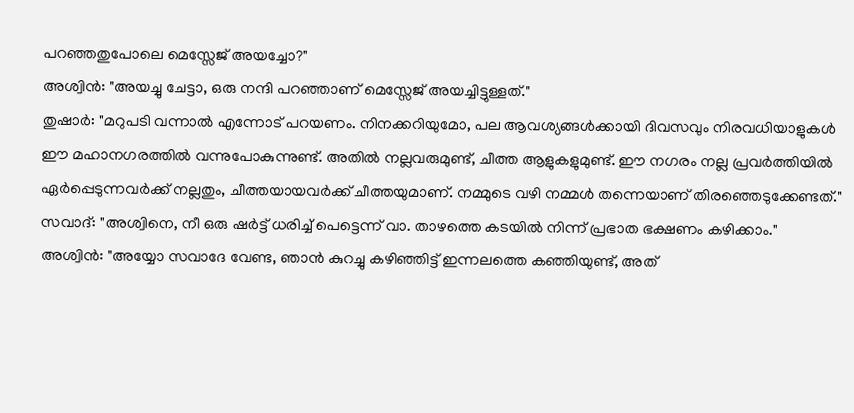പറഞ്ഞതുപോലെ മെസ്സേജ് അയച്ചോ?"
അശ്വിൻ: "അയച്ചു ചേട്ടാ, ഒരു നന്ദി പറഞ്ഞാണ് മെസ്സേജ് അയച്ചിട്ടുള്ളത്."
തുഷാർ: "മറുപടി വന്നാൽ എന്നോട് പറയണം. നിനക്കറിയുമോ, പല ആവശ്യങ്ങൾക്കായി ദിവസവും നിരവധിയാളുകൾ ഈ മഹാനഗരത്തിൽ വന്നുപോകുന്നുണ്ട്. അതിൽ നല്ലവരുമുണ്ട്, ചീത്ത ആളുകളുമുണ്ട്. ഈ നഗരം നല്ല പ്രവർത്തിയിൽ ഏർപ്പെടുന്നവർക്ക് നല്ലതും, ചീത്തയായവർക്ക് ചീത്തയുമാണ്. നമ്മുടെ വഴി നമ്മൾ തന്നെയാണ് തിരഞ്ഞെടുക്കേണ്ടത്."
സവാദ്: "അശ്വിനെ, നീ ഒരു ഷർട്ട് ധരിച്ച് പെട്ടെന്ന് വാ. താഴത്തെ കടയിൽ നിന്ന് പ്രഭാത ഭക്ഷണം കഴിക്കാം."
അശ്വിൻ: "അയ്യോ സവാദേ വേണ്ട, ഞാൻ കുറച്ചു കഴിഞ്ഞിട്ട് ഇന്നലത്തെ കഞ്ഞിയുണ്ട്, അത്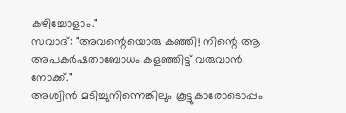കഴിച്ചോളാം."
സവാദ്: "അവന്റെയൊരു കഞ്ഞി! നിന്റെ ആ അപകർഷതാബോധം കളഞ്ഞിട്ട് വരുവാൻ നോക്ക്."
അശ്വിൻ മടിച്ചുനിന്നെങ്കിലും കൂട്ടുകാരോടൊപ്പം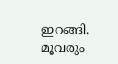ഇറങ്ങി. മൂവരും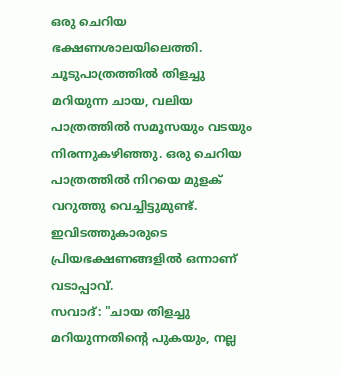ഒരു ചെറിയ ഭക്ഷണശാലയിലെത്തി. ചൂടുപാത്രത്തിൽ തിളച്ചു മറിയുന്ന ചായ, വലിയ പാത്രത്തിൽ സമൂസയും വടയും നിരന്നുകഴിഞ്ഞു. ഒരു ചെറിയ പാത്രത്തിൽ നിറയെ മുളക് വറുത്തു വെച്ചിട്ടുമുണ്ട്. ഇവിടത്തുകാരുടെ പ്രിയഭക്ഷണങ്ങളിൽ ഒന്നാണ് വടാപ്പാവ്.
സവാദ്: "ചായ തിളച്ചു മറിയുന്നതിന്റെ പുകയും, നല്ല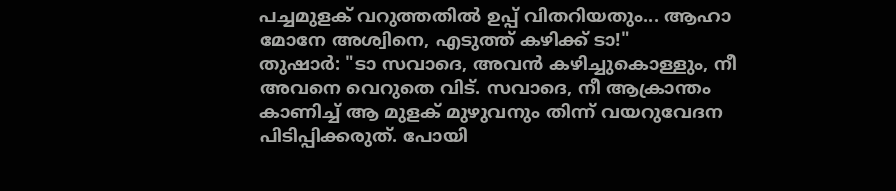പച്ചമുളക് വറുത്തതിൽ ഉപ്പ് വിതറിയതും... ആഹാ മോനേ അശ്വിനെ, എടുത്ത് കഴിക്ക് ടാ!"
തുഷാർ: "ടാ സവാദെ, അവൻ കഴിച്ചുകൊള്ളും, നീ അവനെ വെറുതെ വിട്. സവാദെ, നീ ആക്രാന്തം കാണിച്ച് ആ മുളക് മുഴുവനും തിന്ന് വയറുവേദന പിടിപ്പിക്കരുത്. പോയി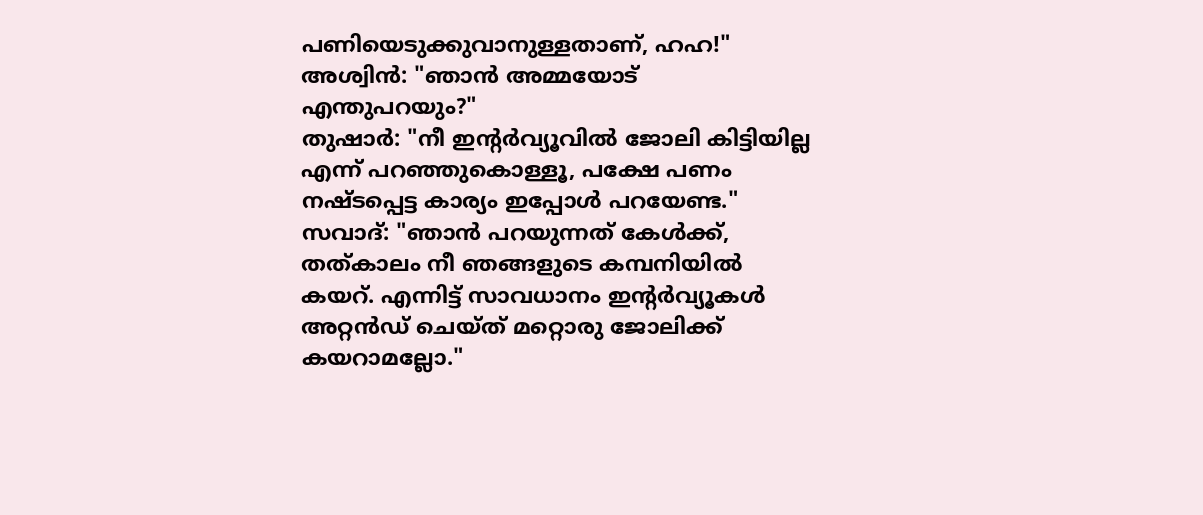പണിയെടുക്കുവാനുള്ളതാണ്, ഹഹ!"
അശ്വിൻ: "ഞാൻ അമ്മയോട് എന്തുപറയും?"
തുഷാർ: "നീ ഇന്റർവ്യൂവിൽ ജോലി കിട്ടിയില്ല എന്ന് പറഞ്ഞുകൊള്ളൂ, പക്ഷേ പണം നഷ്ടപ്പെട്ട കാര്യം ഇപ്പോൾ പറയേണ്ട."
സവാദ്: "ഞാൻ പറയുന്നത് കേൾക്ക്, തത്കാലം നീ ഞങ്ങളുടെ കമ്പനിയിൽ കയറ്. എന്നിട്ട് സാവധാനം ഇന്റർവ്യൂകൾ അറ്റൻഡ് ചെയ്ത് മറ്റൊരു ജോലിക്ക് കയറാമല്ലോ."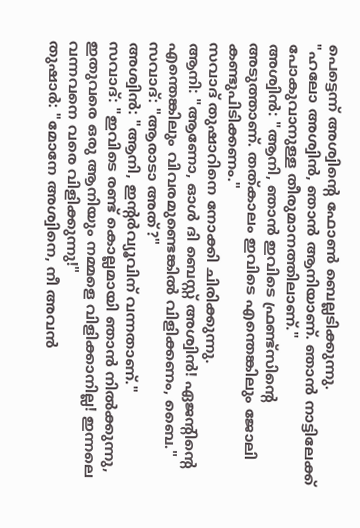പെട്ടെന്ന് അശ്വിന്റെ ഫോൺ ബെല്ലടിക്കുന്നു.
"ഹലോ അശ്വിൻ, ഞാൻ ആനിയാണ്. ഞാൻ നാട്ടിലേക്ക് പോകുവാനുള്ള തീരുമാനത്തിലാണ്."
അശ്വിൻ: "ആനി, ഞാൻ ഇവിടെ ഫ്രണ്ട്സിന്റെ അടുത്താണ്. തത്കാലം ഇവിടെ എന്തെങ്കിലും ജോലി കണ്ടുപിടിക്കണം."
സവാദ് തുഷാറിനെ നോക്കി ചിരിക്കുന്നു.
ആനി: "ആണോ, ഓൾ ദി ബെസ്റ്റ് അശ്വിൻ! ഏജന്റിന്റെ എന്തെങ്കിലും വിവരമുണ്ടെങ്കിൽ വിളിക്കണം, ബൈ."
സവാദ്: "ആരാടാ അത്?"
അശ്വിൻ: "ആനി, ഇന്റർവ്യൂവിന് വന്നതാണ്."
സവാദ്: "ഇവിടെ രണ്ട് കൊല്ലമായി ഞാൻ നിൽക്കുന്നു, ഇതുവരെ ഒരു ആനിയും നമ്മളെ വിളിക്കാനില്ല! ഇന്നലെ വന്നവനെ വരെ വിളിക്കുന്നു!"
തുഷാർ: "മോനേ അശ്വിനെ, നീ അവൻ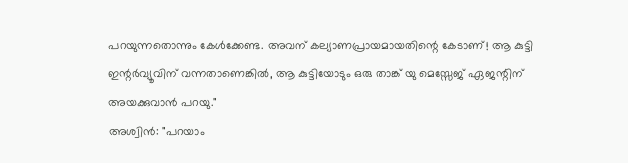പറയുന്നതൊന്നും കേൾക്കേണ്ട. അവന് കല്യാണപ്രായമായതിന്റെ കേടാണ്! ആ കുട്ടി ഇന്റർവ്യൂവിന് വന്നതാണെങ്കിൽ, ആ കുട്ടിയോടും ഒരു താങ്ക് യു മെസ്സേജ് ഏജന്റിന് അയക്കുവാൻ പറയു."
അശ്വിൻ: "പറയാം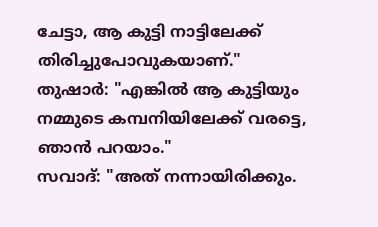ചേട്ടാ, ആ കുട്ടി നാട്ടിലേക്ക് തിരിച്ചുപോവുകയാണ്."
തുഷാർ: "എങ്കിൽ ആ കുട്ടിയും നമ്മുടെ കമ്പനിയിലേക്ക് വരട്ടെ, ഞാൻ പറയാം."
സവാദ്: "അത് നന്നായിരിക്കും.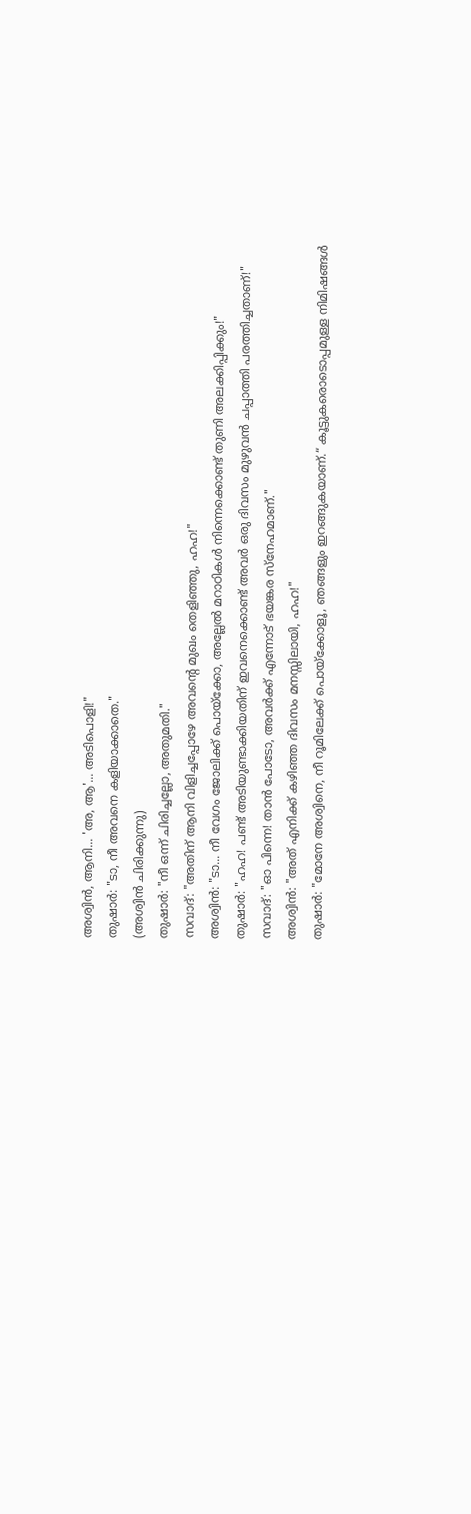അശ്വിൻ, ആനി... 'അ, ആ'... അടിപൊളി!"
തുഷാർ: "ടാ, നീ അവനെ കളിയാക്കാതെ."
(അശ്വിൻ ചിരിക്കുന്നു)
തുഷാർ: "നീ ഒന്ന് ചിരിച്ചല്ലോ, അതുമതി."
സവാദ്: "അതിന് ആനി വിളിച്ചപ്പോഴേ അവന്റെ മുഖം തെളിഞ്ഞു, ഹഹ!"
അശ്വിൻ: "ടാ... നീ വേഗം ജോലിക്ക് പൊയ്ക്കോ, അല്ലേൽ മറാഠികൾ നിന്നെക്കൊണ്ട് തുണി അലക്കിപ്പിക്കും!"
തുഷാർ: "ഹഹ! പണ്ട് അടിയുണ്ടാക്കിയതിന് ഇവനെക്കൊണ്ട് അവർ ഒരു ദിവസം മുഴുവൻ ചപ്പാത്തി പരത്തിച്ചതാണ്!"
സവാദ്: "ഓ പിന്നെ! താൻ പോടോ, അവർക്ക് എന്നോട് ഭയങ്കര സ്നേഹമാണ്."
അശ്വിൻ: "അത് എനിക്ക് കഴിഞ്ഞ ദിവസം മനസ്സിലായി, ഹഹ!"
തുഷാർ: "മോനേ അശ്വിനെ, നീ റൂമിലേക്ക് പൊയ്ക്കോളൂ, ഞങ്ങളും ഇറങ്ങുകയാണ്.“ കൂട്ടുകരൊടൊപ്പമുള്ള നിമിഷങ്ങൾ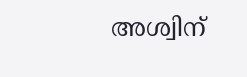അശ്വിന്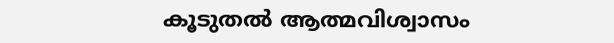കൂടുതൽ ആത്മവിശ്വാസം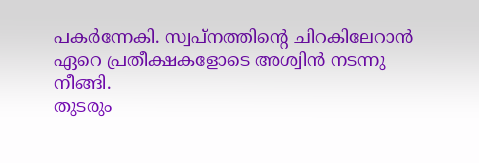പകർന്നേകി. സ്വപ്നത്തിന്റെ ചിറകിലേറാൻ ഏറെ പ്രതീക്ഷകളോടെ അശ്വിൻ നടന്നു നീങ്ങി.
തുടരും